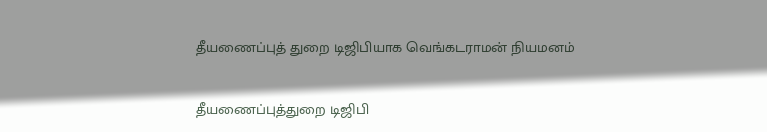தீயணைப்புத் துறை டிஜிபியாக வெங்கடராமன் நியமனம்

தீயணைப்புத்துறை டிஜிபி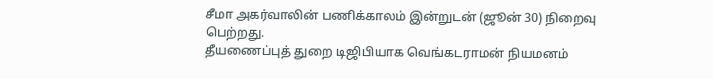சீமா அகர்வாலின் பணிக்காலம் இன்றுடன் (ஜூன் 30) நிறைவு பெற்றது.
தீயணைப்புத் துறை டிஜிபியாக வெங்கடராமன் நியமனம்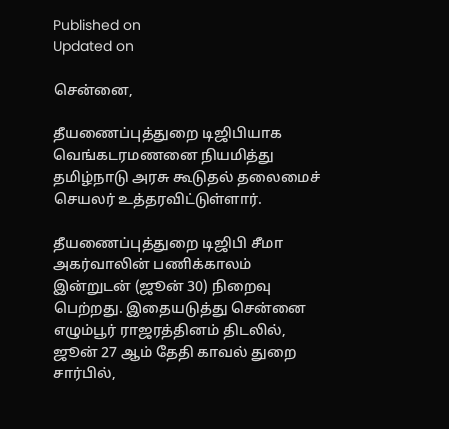Published on
Updated on

சென்னை,

தீயணைப்புத்துறை டிஜிபியாக வெங்கடரமணனை நியமித்து தமிழ்நாடு அரசு கூடுதல் தலைமைச் செயலர் உத்தரவிட்டுள்ளார்.

தீயணைப்புத்துறை டிஜிபி சீமா அகர்வாலின் பணிக்காலம் இன்றுடன் (ஜூன் 30) நிறைவு பெற்றது. இதையடுத்து சென்னை எழும்பூர் ராஜரத்தினம் திடலில், ஜூன் 27 ஆம் தேதி காவல் துறை சார்பில்,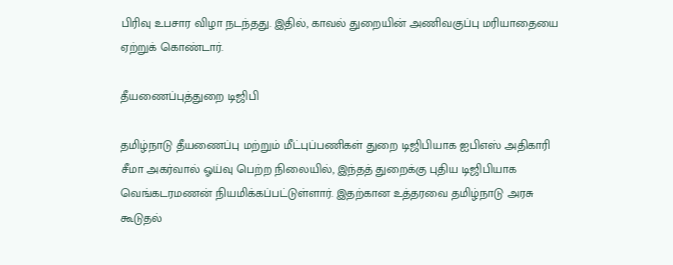பிரிவு உபசார விழா நடந்தது. இதில், காவல் துறையின் அணிவகுப்பு மரியாதையை ஏற்றுக் கொண்டார்.

தீயணைப்புத்துறை டிஜிபி

தமிழ்நாடு தீயணைப்பு மற்றும் மீட்புப்பணிகள் துறை டிஜிபியாக ஐபிஎஸ் அதிகாரி சீமா அகர்வால் ஓய்வு பெற்ற நிலையில், இந்தத் துறைக்கு புதிய டிஜிபியாக வெங்கடரமணன் நியமிக்கப்பட்டுள்ளார். இதற்கான உத்தரவை தமிழ்நாடு அரசு கூடுதல்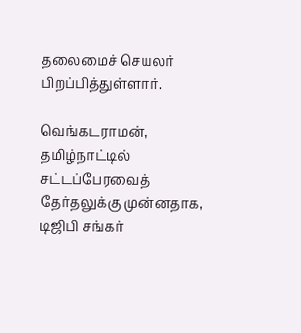தலைமைச் செயலர் பிறப்பித்துள்ளார்.

வெங்கடராமன், தமிழ்நாட்டில் சட்டப்பேரவைத் தேர்தலுக்கு முன்னதாக, டிஜிபி சங்கர்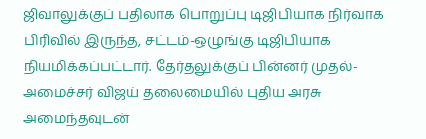ஜிவாலுக்குப் பதிலாக பொறுப்பு டிஜிபியாக நிர்வாக பிரிவில் இருந்த, சட்டம்-ஒழுங்கு டிஜிபியாக நியமிக்கப்பட்டார். தேர்தலுக்குப் பின்னர் முதல்-அமைச்சர் விஜய் தலைமையில் புதிய அரசு அமைந்தவுடன்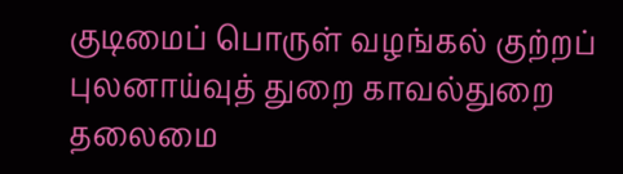குடிமைப் பொருள் வழங்கல் குற்றப் புலனாய்வுத் துறை காவல்துறை தலைமை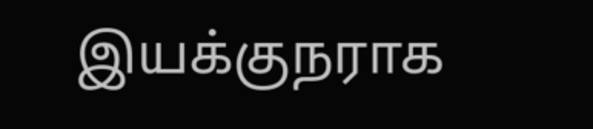இயக்குநராக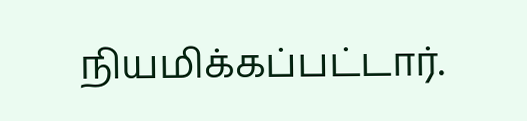நியமிக்கப்பட்டார்.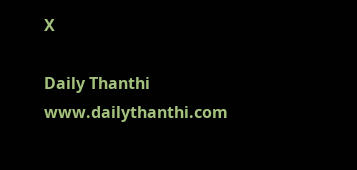X

Daily Thanthi
www.dailythanthi.com